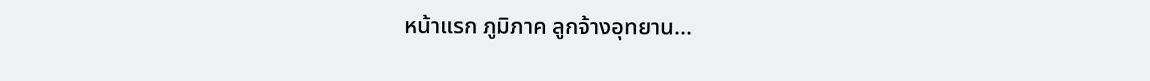หน้าแรก ภูมิภาค ลูกจ้างอุทยาน...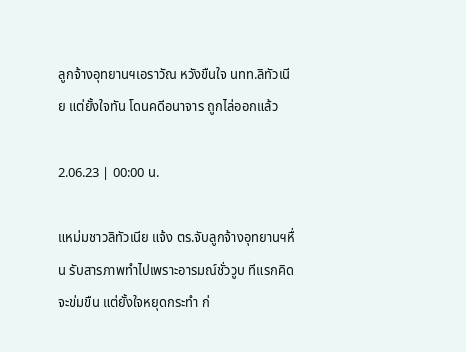ลูกจ้างอุทยานฯเอราวัณ หวังขืนใจ นทท.ลิทัวเนีย แต่ยั้งใจทัน โดนคดีอนาจาร ถูกไล่ออกแล้ว

2.06.23 | 00:00 น.

แหม่มชาวลิทัวเนีย แจ้ง ตร.จับลูกจ้างอุทยานฯหื่น รับสารภาพทำไปเพราะอารมณ์ชั่ววูบ ทีแรกคิดจะข่มขืน แต่ยั้งใจหยุดกระทำ ก่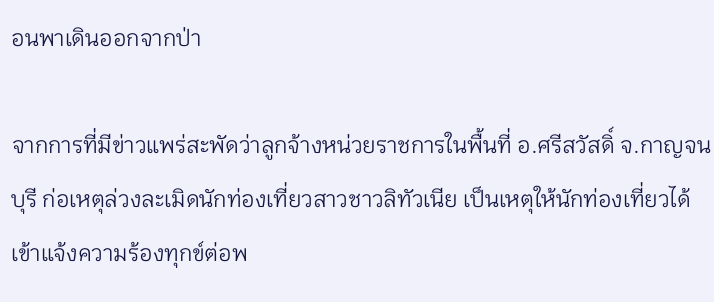อนพาเดินออกจากป่า

จากการที่มีข่าวแพร่สะพัดว่าลูกจ้างหน่วยราชการในพื้นที่ อ.ศรีสวัสดิ์ จ.กาญจนบุรี ก่อเหตุล่วงละเมิดนักท่องเที่ยวสาวชาวลิทัวเนีย เป็นเหตุให้นักท่องเที่ยวได้เข้าแจ้งความร้องทุกข์ต่อพ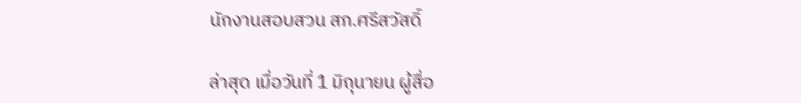นักงานสอบสวน สภ.ศรีสวัสดิ์

ล่าสุด เมื่อวันที่ 1 มิถุนายน ผู้สื่อ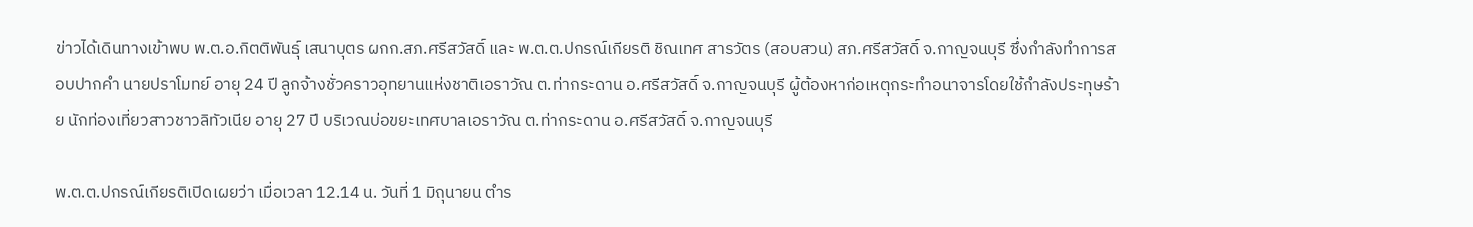ข่าวได้เดินทางเข้าพบ พ.ต.อ.กิตติพันธุ์ เสนาบุตร ผกก.สภ.ศรีสวัสดิ์ และ พ.ต.ต.ปกรณ์เกียรติ ชิณเทศ สารวัตร (สอบสวน) สภ.ศรีสวัสดิ์ จ.กาญจนบุรี ซึ่งกำลังทำการสอบปากคำ นายปราโมทย์ อายุ 24 ปี ลูกจ้างชั่วคราวอุทยานแห่งชาติเอราวัณ ต.ท่ากระดาน อ.ศรีสวัสดิ์ จ.กาญจนบุรี ผู้ต้องหาก่อเหตุกระทำอนาจารโดยใช้กำลังประทุษร้าย นักท่องเที่ยวสาวชาวลิทัวเนีย อายุ 27 ปี บริเวณบ่อขยะเทศบาลเอราวัณ ต.ท่ากระดาน อ.ศรีสวัสดิ์ จ.กาญจนบุรี

พ.ต.ต.ปกรณ์เกียรติเปิดเผยว่า เมื่อเวลา 12.14 น. วันที่ 1 มิถุนายน ตำร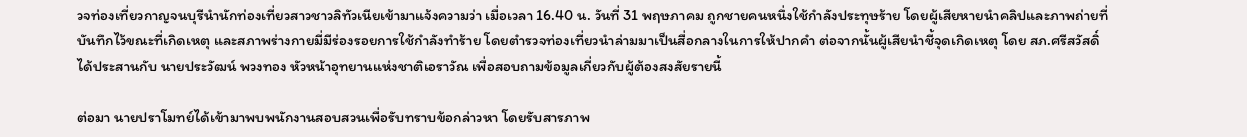วจท่องเที่ยวกาญจนบุรีนำนักท่องเที่ยวสาวชาวลิทัวเนียเข้ามาแจ้งความว่า เมื่อเวลา 16.40 น. วันที่ 31 พฤษภาคม ถูกชายคนหนึ่งใช้กำลังประทุษร้าย โดยผู้เสียหายนำคลิปและภาพถ่ายที่บันทึกไว้ขณะที่เกิดเหตุ และสภาพร่างกายมี่มีร่องรอยการใช้กำลังทำร้าย โดยตำรวจท่องเที่ยวนำล่ามมาเป็นสื่อกลางในการให้ปากคำ ต่อจากนั้นผู้เสียนำชี้จุดเกิดเหตุ โดย สภ.ศรีสวัสดิ์ ได้ประสานกับ นายประวัฒน์ พวงทอง หัวหน้าอุทยานแห่งชาติเอราวัณ เพื่อสอบถามข้อมูลเกี่ยวกับผู้ต้องสงสัยรายนี้

ต่อมา นายปราโมทย์ได้เข้ามาพบพนักงานสอบสวนเพื่อรับทราบข้อกล่าวหา โดยรับสารภาพ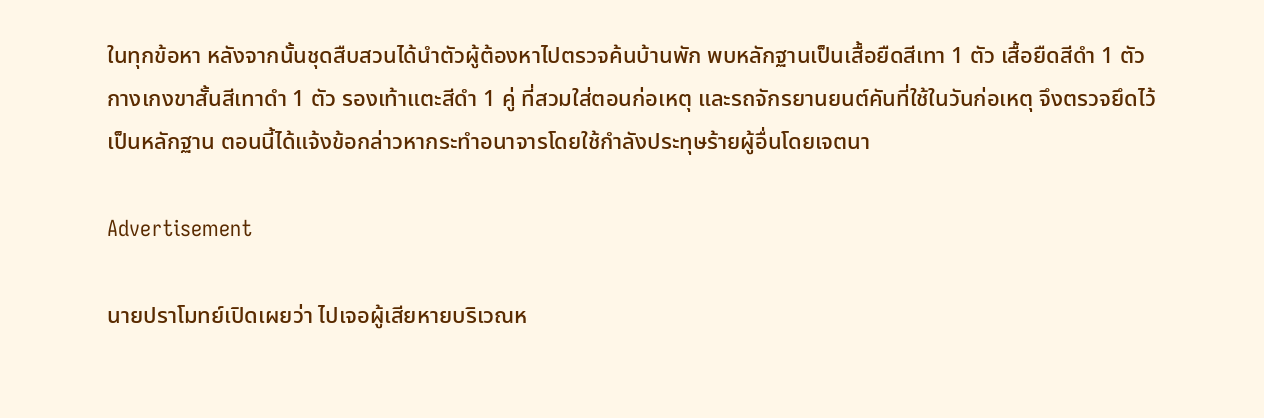ในทุกข้อหา หลังจากนั้นชุดสืบสวนได้นำตัวผู้ต้องหาไปตรวจค้นบ้านพัก พบหลักฐานเป็นเสื้อยืดสีเทา 1 ตัว เสื้อยืดสีดำ 1 ตัว กางเกงขาสั้นสีเทาดำ 1 ตัว รองเท้าแตะสีดำ 1 คู่ ที่สวมใส่ตอนก่อเหตุ และรถจักรยานยนต์คันที่ใช้ในวันก่อเหตุ จึงตรวจยึดไว้เป็นหลักฐาน ตอนนี้ได้แจ้งข้อกล่าวหากระทำอนาจารโดยใช้กำลังประทุษร้ายผู้อื่นโดยเจตนา

Advertisement

นายปราโมทย์เปิดเผยว่า ไปเจอผู้เสียหายบริเวณห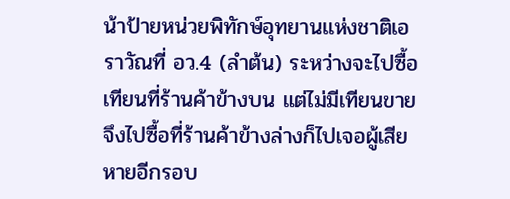น้าป้ายหน่วยพิทักษ์อุทยานแห่งชาติเอราวัณที่ อว.4 (ลำต้น) ระหว่างจะไปซื้อเทียนที่ร้านค้าข้างบน แต่ไม่มีเทียนขาย จึงไปซื้อที่ร้านค้าข้างล่างก็ไปเจอผู้เสียหายอีกรอบ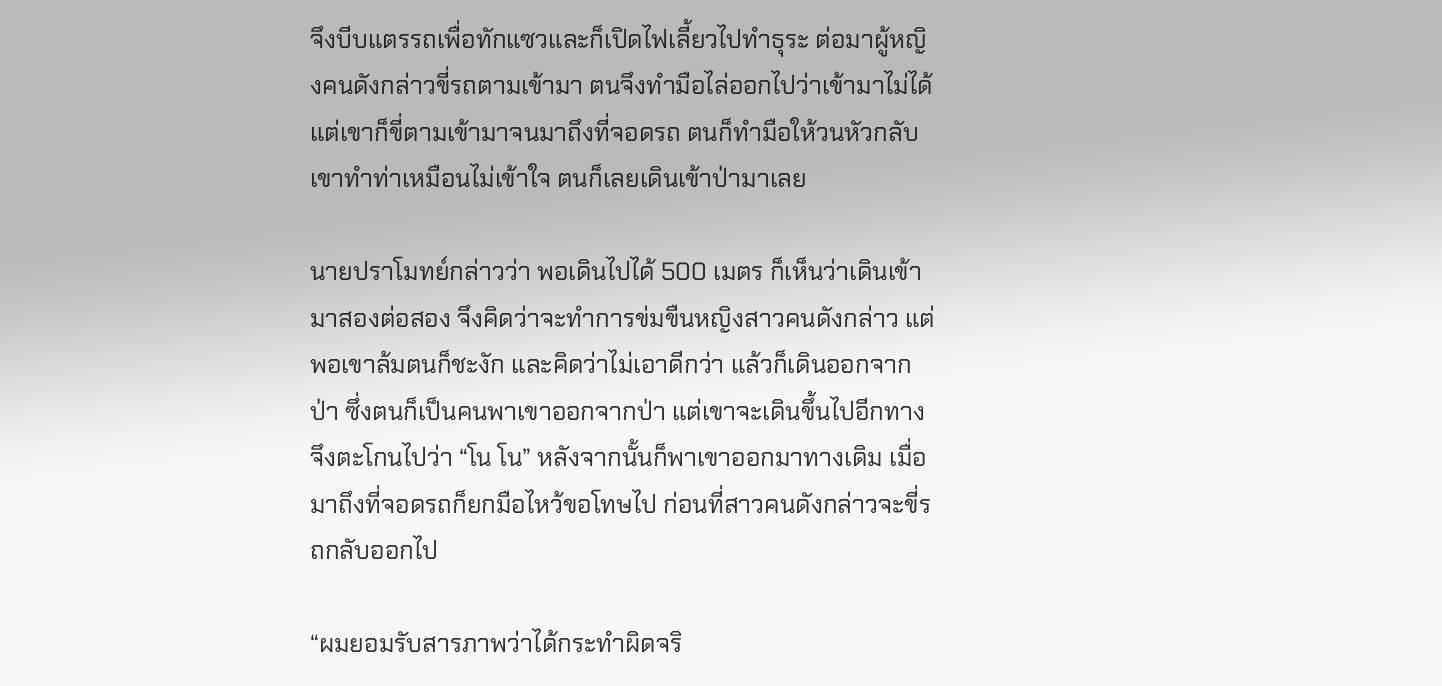จึงบีบแตรรถเพื่อทักแซวและก็เปิดไฟเลี้ยวไปทำธุระ ต่อมาผู้หญิงคนดังกล่าวขี่รถตามเข้ามา ตนจึงทำมือไล่ออกไปว่าเข้ามาไม่ได้ แต่เขาก็ขี่ตามเข้ามาจนมาถึงที่จอดรถ ตนก็ทำมือให้วนหัวกลับ เขาทำท่าเหมือนไม่เข้าใจ ตนก็เลยเดินเข้าป่ามาเลย

นายปราโมทย์กล่าวว่า พอเดินไปได้ 500 เมตร ก็เห็นว่าเดินเข้ามาสองต่อสอง จึงคิดว่าจะทำการข่มขืนหญิงสาวคนดังกล่าว แต่พอเขาล้มตนก็ชะงัก และคิดว่าไม่เอาดีกว่า แล้วก็เดินออกจากป่า ซึ่งตนก็เป็นคนพาเขาออกจากป่า แต่เขาจะเดินขึ้นไปอีกทาง จึงตะโกนไปว่า “โน โน” หลังจากนั้นก็พาเขาออกมาทางเดิม เมื่อมาถึงที่จอดรถก็ยกมือไหว้ขอโทษไป ก่อนที่สาวคนดังกล่าวจะขี่รถกลับออกไป

“ผมยอมรับสารภาพว่าได้กระทำผิดจริ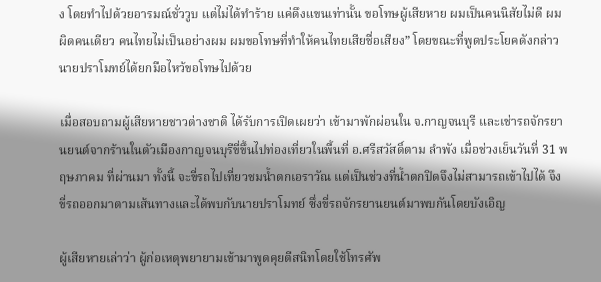ง โดยทำไปด้วยอารมณ์ชั่ววูบ แต่ไม่ได้ทำร้าย แค่ดึงแขนเท่านั้น ขอโทษผู้เสียหาย ผมเป็นคนนิสัยไม่ดี ผมผิดคนเดียว คนไทยไม่เป็นอย่างผม ผมขอโทษที่ทำให้คนไทยเสียชื่อเสียง” โดยขณะที่พูดประโยคดังกล่าว นายปราโมทย์ได้ยกมือไหว้ขอโทษไปด้วย

เมื่อสอบถามผู้เสียหายชาวต่างชาติ ได้รับการเปิดเผยว่า เข้ามาพักผ่อนใน จ.กาญจนบุรี และเช่ารถจักรยานยนต์จากร้านในตัวเมืองกาญจนบุรีขี่ขึ้นไปท่องเที่ยวในพื้นที่ อ.ศรีสวัสดิ์ตาม ลำพัง เมื่อช่วงเย็นวันที่ 31 พฤษภาคม ที่ผ่านมา ทั้งนี้ จะขี่รถไปเที่ยวชมน้ำตกเอราวัณ แต่เป็นช่วงที่น้ำตกปิดจึงไม่สามารถเข้าไปได้ จึงขี่รถออกมาตามเส้นทางและได้พบกับนายปราโมทย์ ซึ่งขี่รถจักรยานยนต์มาพบกันโดยบังเอิญ

ผู้เสียหายเล่าว่า ผู้ก่อเหตุพยายามเข้ามาพูดคุยตีสนิทโดยใช้โทรศัพ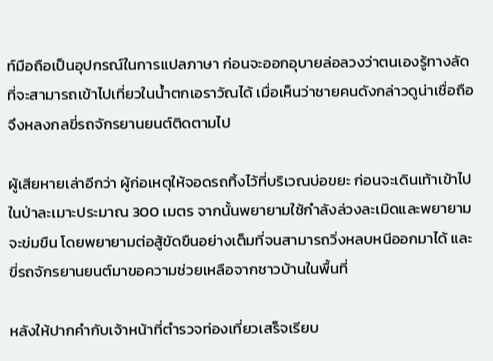ท์มือถือเป็นอุปกรณ์ในการแปลภาษา ก่อนจะออกอุบายล่อลวงว่าตนเองรู้ทางลัดที่จะสามารถเข้าไปเที่ยวในน้ำตกเอราวัณได้ เมื่อเห็นว่าชายคนดังกล่าวดูน่าเชื่อถือจึงหลงกลขี่รถจักรยานยนต์ติดตามไป

ผู้เสียหายเล่าอีกว่า ผู้ก่อเหตุให้จอดรถทิ้งไว้ที่บริเวณบ่อขยะ ก่อนจะเดินเท้าเข้าไปในป่าละเมาะประมาณ 300 เมตร จากนั้นพยายามใช้กำลังล่วงละเมิดและพยายามจะข่มขืน โดยพยายามต่อสู้ขัดขืนอย่างเต็มที่จนสามารถวิ่งหลบหนีออกมาได้ และขี่รถจักรยานยนต์มาขอความช่วยเหลือจากชาวบ้านในพื้นที่

หลังให้ปากคำกับเจ้าหน้าที่ตำรวจท่องเที่ยวเสร็จเรียบ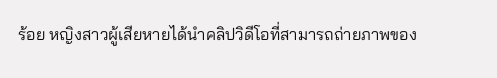ร้อย หญิงสาวผู้เสียหายได้นำคลิปวิดีโอที่สามารถถ่ายภาพของ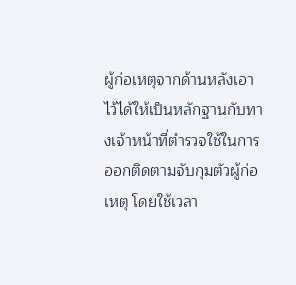ผู้ก่อเหตุจากด้านหลังเอาไว้ได้ให้เป็นหลักฐานกับทางเจ้าหน้าที่ตำรวจใช้ในการออกติดตามจับกุมตัวผู้ก่อเหตุ โดยใช้เวลา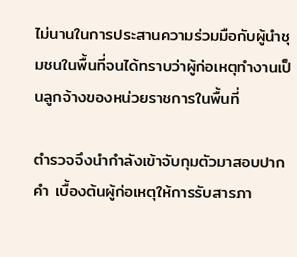ไม่นานในการประสานความร่วมมือกับผู้นำชุมชนในพื้นที่จนได้ทราบว่าผู้ก่อเหตุทำงานเป็นลูกจ้างของหน่วยราชการในพื้นที่

ตำรวจจึงนำกำลังเข้าจับกุมตัวมาสอบปากคำ เบื้องต้นผู้ก่อเหตุให้การรับสารภา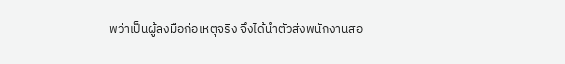พว่าเป็นผู้ลงมือก่อเหตุจริง จึงได้นำตัวส่งพนักงานสอ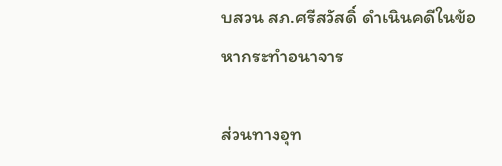บสวน สภ.ศรีสวัสดิ์ ดำเนินคดีในข้อหากระทำอนาจาร

ส่วนทางอุท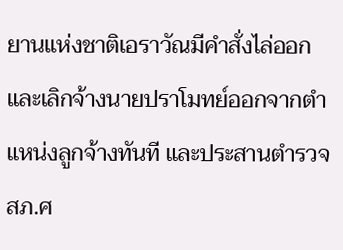ยานแห่งชาติเอราวัณมีคำสั่งไล่ออกและเลิกจ้างนายปราโมทย์ออกจากตำแหน่งลูกจ้างทันที และประสานตำรวจ สภ.ศ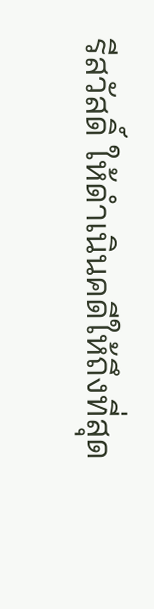รีสวัสดิ์ ให้ดำเนินคดีให้ถึงที่สุด